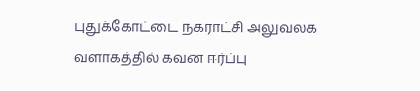புதுக்கோட்டை நகராட்சி அலுவலக வளாகத்தில் கவன ஈர்ப்பு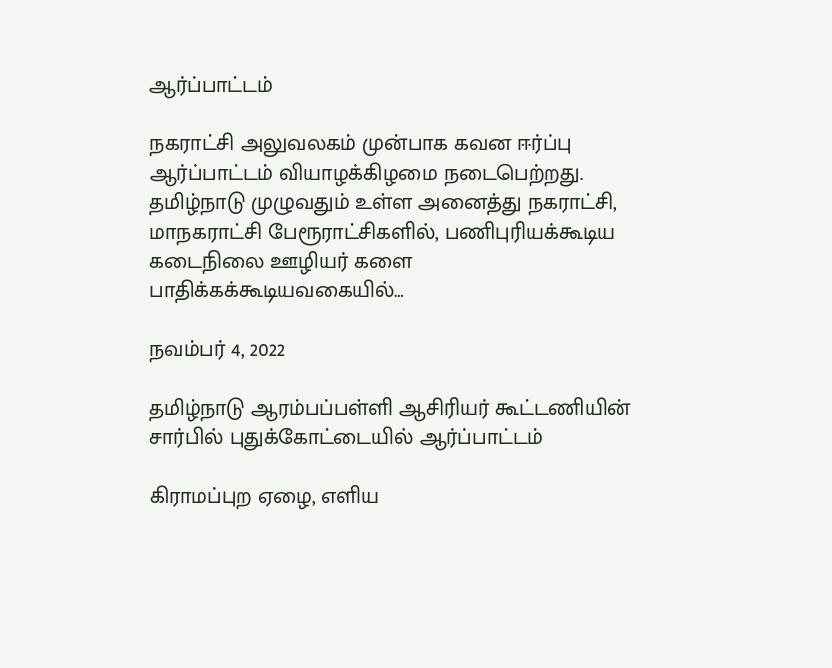ஆர்ப்பாட்டம்

நகராட்சி அலுவலகம் முன்பாக கவன ஈர்ப்பு ஆர்ப்பாட்டம் வியாழக்கிழமை நடைபெற்றது. தமிழ்நாடு முழுவதும் உள்ள அனைத்து நகராட்சி, மாநகராட்சி பேரூராட்சிகளில், பணிபுரியக்கூடிய கடைநிலை ஊழியர் களை பாதிக்கக்கூடியவகையில்…

நவம்பர் 4, 2022

தமிழ்நாடு ஆரம்பப்பள்ளி ஆசிரியர் கூட்டணியின் சார்பில் புதுக்கோட்டையில் ஆர்ப்பாட்டம்

கிராமப்புற ஏழை, எளிய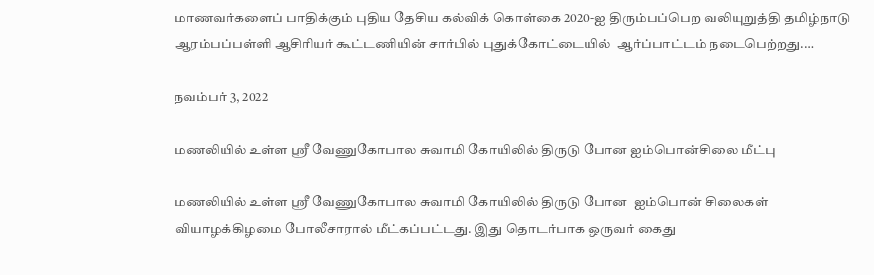மாணவர்களைப் பாதிக்கும் புதிய தேசிய கல்விக் கொள்கை 2020-ஐ திரும்பப்பெற வலியுறுத்தி தமிழ்நாடு ஆரம்பப்பள்ளி ஆசிரியர் கூட்டணியின் சார்பில் புதுக்கோட்டையில்  ஆர்ப்பாட்டம் நடைபெற்றது.…

நவம்பர் 3, 2022

மணலியில் உள்ள ஸ்ரீ வேணுகோபால சுவாமி கோயிலில் திருடு போன ஐம்பொன்சிலை மீட்பு

மணலியில் உள்ள ஸ்ரீ வேணுகோபால சுவாமி கோயிலில் திருடு போன  ஐம்பொன் சிலைகள் வியாழக்கிழமை போலீசாரால் மீட்கப்பட்டது. இது தொடர்பாக ஒருவர் கைது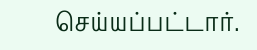செய்யப்பட்டார்.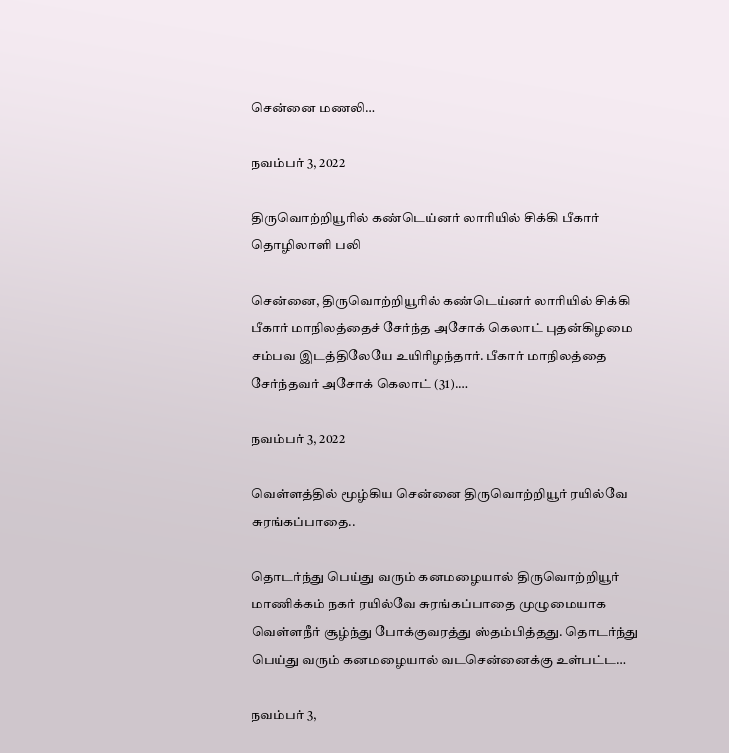சென்னை மணலி…

நவம்பர் 3, 2022

திருவொற்றியூரில் கண்டெய்னர் லாரியில் சிக்கி பீகார் தொழிலாளி பலி

சென்னை, திருவொற்றியூரில் கண்டெய்னர் லாரியில் சிக்கி பீகார் மாநிலத்தைச் சேர்ந்த அசோக் கெலாட் புதன்கிழமை சம்பவ இடத்திலேயே உயிரிழந்தார். பீகார் மாநிலத்தை சேர்ந்தவர் அசோக் கெலாட் (31).…

நவம்பர் 3, 2022

வெள்ளத்தில் மூழ்கிய சென்னை திருவொற்றியூர் ரயில்வே சுரங்கப்பாதை..

தொடர்ந்து பெய்து வரும் கனமழையால் திருவொற்றியூர் மாணிக்கம் நகர் ரயில்வே சுரங்கப்பாதை முழுமையாக வெள்ளநீர் சூழ்ந்து போக்குவரத்து ஸ்தம்பித்தது. தொடர்ந்து பெய்து வரும் கனமழையால் வடசென்னைக்கு உள்பட்ட…

நவம்பர் 3,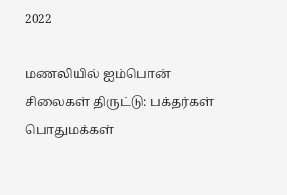2022

மணலியில் ஐம்பொன் சிலைகள் திருட்டு: பக்தர்கள் பொதுமக்கள்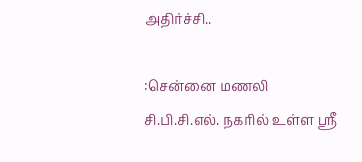அதிர்ச்சி..

:சென்னை மணலி சி.பி.சி.எல். நகரில் உள்ள ஸ்ரீ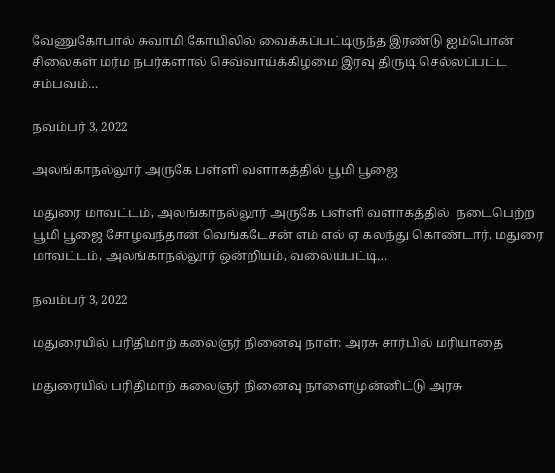வேணுகோபால் சுவாமி கோயிலில் வைக்கப்பட்டிருந்த இரண்டு ஐம்பொன் சிலைகள் மர்ம நபர்களால் செவ்வாய்க்கிழமை இரவு திருடி செல்லப்பட்ட சம்பவம்…

நவம்பர் 3, 2022

அலங்காநல்லூர் அருகே பள்ளி வளாகத்தில் பூமி பூஜை

மதுரை மாவட்டம், அலங்காநல்லூர் அருகே பள்ளி வளாகத்தில்  நடைபெற்ற பூமி பூஜை சோழவந்தான் வெங்கடேசன் எம் எல் ஏ கலந்து கொண்டார். மதுரை மாவட்டம், அலங்காநல்லூர் ஒன்றியம், வலையபட்டி…

நவம்பர் 3, 2022

மதுரையில் பரிதிமாற் கலைஞர் நினைவு நாள்: அரசு சார்பில் மரியாதை

மதுரையில் பரிதிமாற் கலைஞர் நினைவு நாளைமுன்னிட்டு அரசு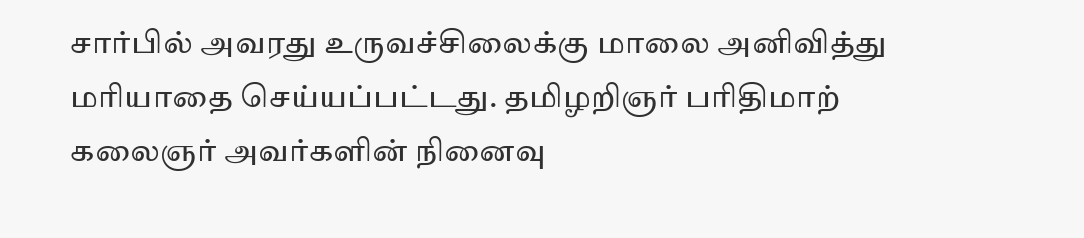சார்பில் அவரது உருவச்சிலைக்கு மாலை அனிவித்து மரியாதை செய்யப்பட்டது. தமிழறிஞர் பரிதிமாற் கலைஞர் அவர்களின் நினைவு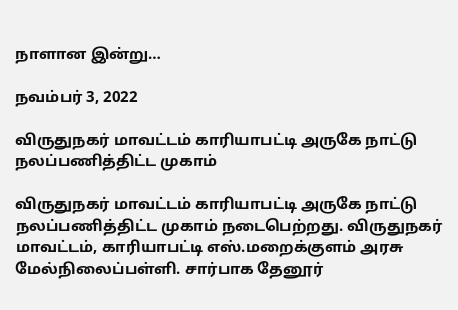நாளான இன்று…

நவம்பர் 3, 2022

விருதுநகர் மாவட்டம் காரியாபட்டி அருகே நாட்டு நலப்பணித்திட்ட முகாம்

விருதுநகர் மாவட்டம் காரியாபட்டி அருகே நாட்டு நலப்பணித்திட்ட முகாம் நடைபெற்றது. விருதுநகர் மாவட்டம், காரியாபட்டி எஸ்.மறைக்குளம் அரசு மேல்நிலைப்பள்ளி. சார்பாக தேனூர்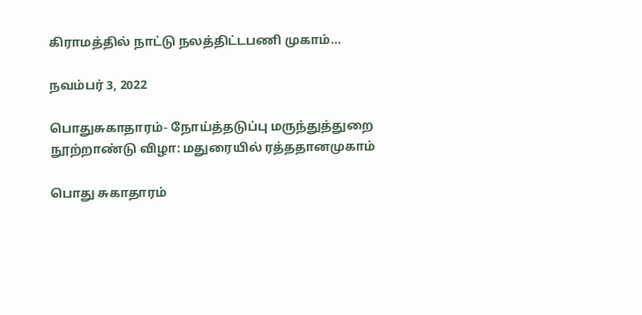கிராமத்தில் நாட்டு நலத்திட்டபணி முகாம்…

நவம்பர் 3, 2022

பொதுசுகாதாரம்- நோய்த்தடுப்பு மருந்துத்துறை நூற்றாண்டு விழா: மதுரையில் ரத்ததானமுகாம்

பொது சுகாதாரம்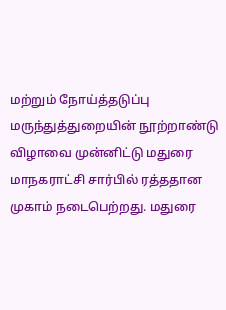மற்றும் நோய்த்தடுப்பு மருந்துத்துறையின் நூற்றாண்டு விழாவை முன்னிட்டு மதுரை மாநகராட்சி சார்பில் ரத்ததான முகாம் நடைபெற்றது. மதுரை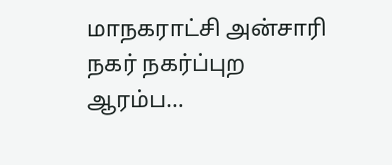மாநகராட்சி அன்சாரி நகர் நகர்ப்புற ஆரம்ப…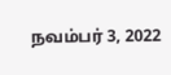நவம்பர் 3, 2022